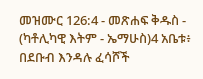መዝሙር 126:4 - መጽሐፍ ቅዱስ - (ካቶሊካዊ እትም - ኤማሁስ)4 አቤቱ፥ በደቡብ እንዳሉ ፈሳሾች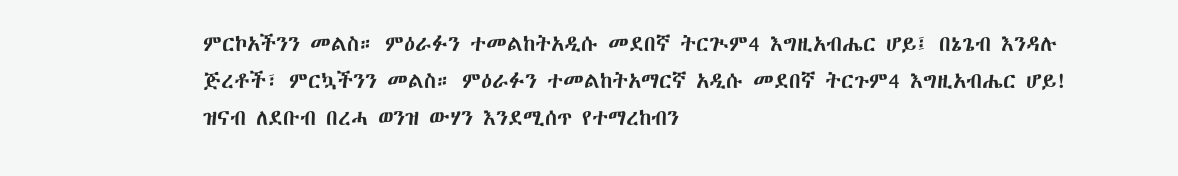ምርኮአችንን መልስ። ምዕራፉን ተመልከትአዲሱ መደበኛ ትርጒም4 እግዚአብሔር ሆይ፤ በኔጌብ እንዳሉ ጅረቶች፣ ምርኳችንን መልስ። ምዕራፉን ተመልከትአማርኛ አዲሱ መደበኛ ትርጉም4 እግዚአብሔር ሆይ! ዝናብ ለደቡብ በረሓ ወንዝ ውሃን እንደሚሰጥ የተማረከብን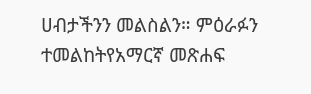ሀብታችንን መልስልን። ምዕራፉን ተመልከትየአማርኛ መጽሐፍ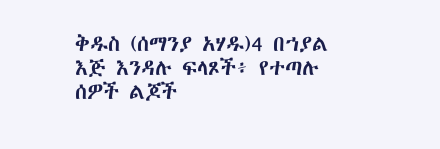ቅዱስ (ሰማንያ አሃዱ)4 በኀያል እጅ እንዳሉ ፍላጾች፥ የተጣሉ ሰዎች ልጆች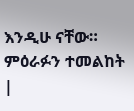እንዲሁ ናቸው። ምዕራፉን ተመልከት |